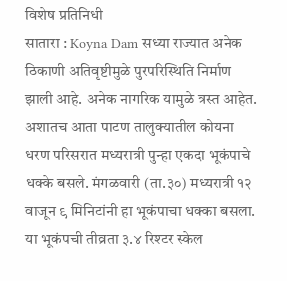विशेष प्रतिनिधी
सातारा : Koyna Dam सध्या राज्यात अनेक ठिकाणी अतिवृष्टीमुळे पुरपरिस्थिति निर्माण झाली आहे. अनेक नागरिक यामुळे त्रस्त आहेत. अशातच आता पाटण तालुक्यातील कोयना धरण परिसरात मध्यरात्री पुन्हा एकदा भूकंपाचे धक्के बसले. मंगळवारी (ता.३०) मध्यरात्री १२ वाजून ९ मिनिटांनी हा भूकंपाचा धक्का बसला. या भूकंपची तीव्रता ३.४ रिश्टर स्केल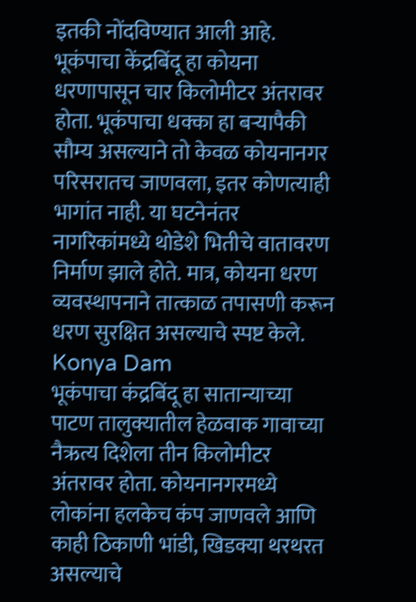इतकी नोंदविण्यात आली आहे.
भूकंपाचा केंद्रबिंदू हा कोयना धरणापासून चार किलोमीटर अंतरावर होता. भूकंपाचा धक्का हा बऱ्यापैकी सौम्य असल्याने तो केवळ कोयनानगर परिसरातच जाणवला, इतर कोणत्याही भागांत नाही. या घटनेनंतर नागरिकांमध्ये थोडेशे भितीचे वातावरण निर्माण झाले होते. मात्र, कोयना धरण व्यवस्थापनाने तात्काळ तपासणी करून धरण सुरक्षित असल्याचे स्पष्ट केले. Konya Dam
भूकंपाचा कंद्रबिंदू हा सातान्याच्या पाटण तालुक्यातील हेळवाक गावाच्या नैऋत्य दिशेला तीन किलोमीटर अंतरावर होता. कोयनानगरमध्ये लोकांना हलकेच कंप जाणवले आणि काही ठिकाणी भांडी, खिडक्या थरथरत असल्याचे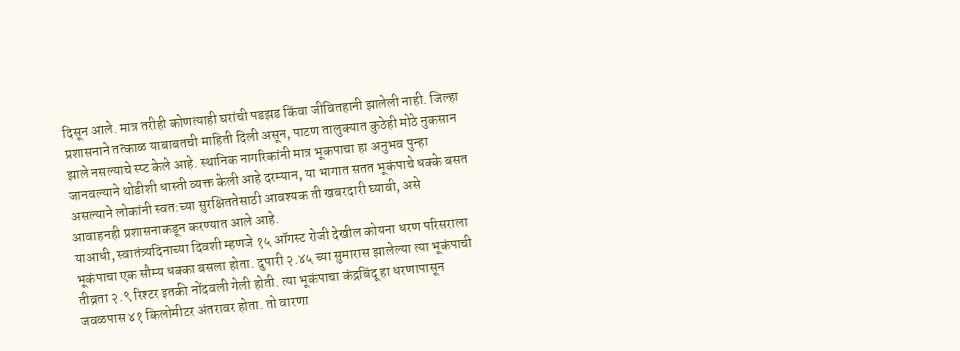दिसून आले. मात्र तरीही कोणत्याही घरांची पडझड किंवा जीवितहानी झालेली नाही. जिल्हा प्रशासनाने तत्काळ याबाबतची माहिती दिली असून, पाटण तालुक्यात कुठेही मोठे नुकसान झाले नसल्याचे स्प्ट केले आहे. स्थानिक नागरिकांनी मात्र भूकपाचा हा अनुभव पुन्हा जानवल्याने थोडीशी धास्ती व्यक्त केली आहे दरम्यान, या भागात सतत भूकंपाचे धक्के बसत असल्याने लोकांनी स्वत:च्या सुरक्षिततेसाठी आवश्यक ती खबरदारी घ्यावी, असे आवाहनही प्रशासनाकडून करण्यात आले आहे.
याआधी, स्वातंत्र्यदिनाच्या दिवशी म्हणजे १५ ऑगस्ट रोजी देखील कोयना धरण परिसराला भूकंपाचा एक सौम्य धक्का बसला होता. दुपारी २.४५ च्या सुमारास झालेल्या त्या भूकंपाची तीव्रता २.९ रिश्टर इतकी नोंदवली गेली होती. त्या भूकंपाचा कंद्रबिंदू हा धरणापासून जवळपास ४१ किलोमीटर अंतरावर होता. तो वारणा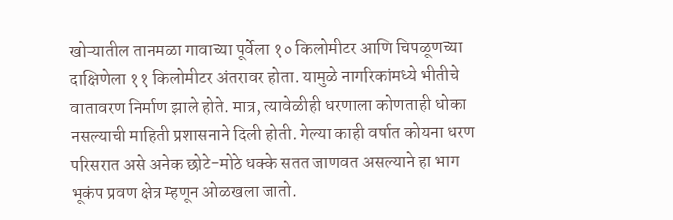खोऱ्यातील तानमळा गावाच्या पूर्वेला १० किलोमीटर आणि चिपळूणच्या दाक्षिणेला ११ किलोमीटर अंतरावर होता. यामुळे नागरिकांमध्ये भीतीचे वातावरण निर्माण झाले होते. मात्र, त्यावेळीही धरणाला कोणताही धोका नसल्याची माहिती प्रशासनाने दिली होती. गेल्या काही वर्षात कोयना धरण परिसरात असे अनेक छोटे-मोठे धक्के सतत जाणवत असल्याने हा भाग भूकंप प्रवण क्षेत्र म्हणून ओळखला जातो.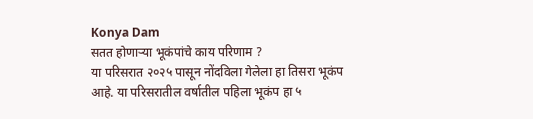Konya Dam
सतत होणाऱ्या भूकंपांचे काय परिणाम ?
या परिसरात २०२५ पासून नोंदविला गेलेला हा तिसरा भूकंप आहे. या परिसरातील वर्षातील पहिला भूकंप हा ५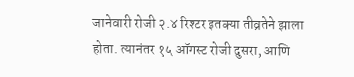जानेवारी रोजी २.४ रिश्टर इतक्या तीव्रतेने झाला होता. त्यानंतर १५ ऑगस्ट रोजी दुसरा, आणि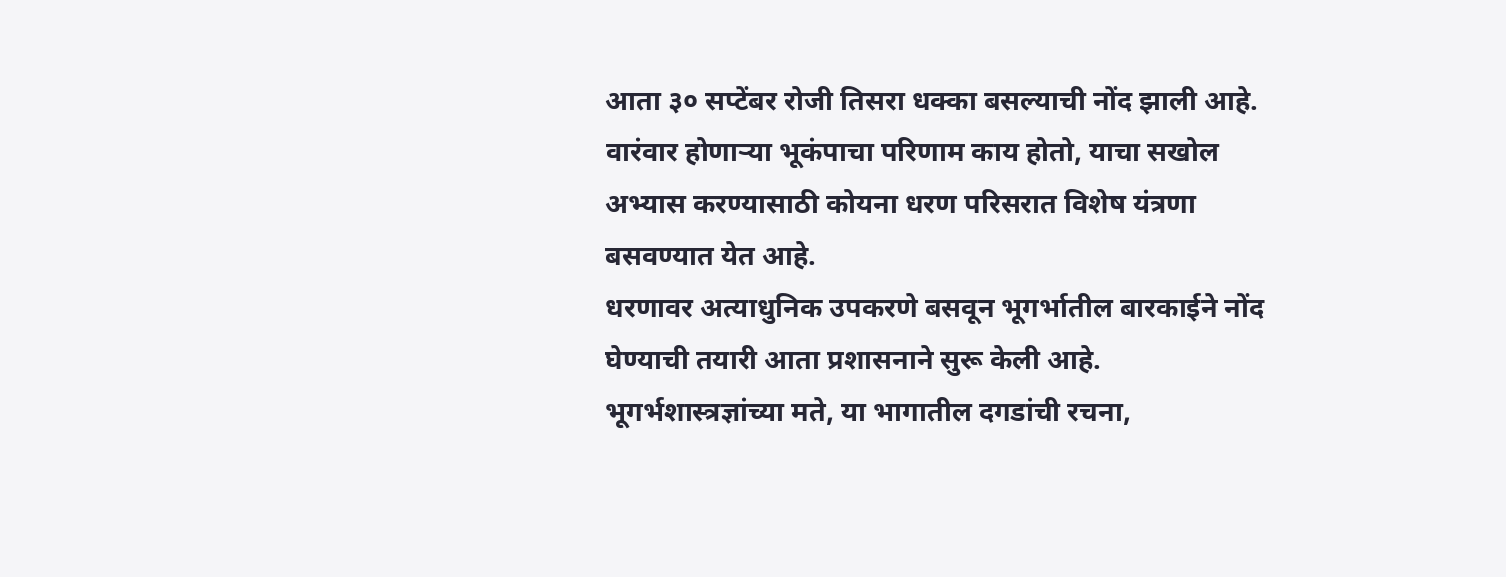आता ३० सप्टेंबर रोजी तिसरा धक्का बसल्याची नोंद झाली आहे. वारंवार होणाऱ्या भूकंपाचा परिणाम काय होतो, याचा सखोल अभ्यास करण्यासाठी कोयना धरण परिसरात विशेष यंत्रणा बसवण्यात येत आहे.
धरणावर अत्याधुनिक उपकरणे बसवून भूगर्भातील बारकाईने नोंद घेण्याची तयारी आता प्रशासनाने सुरू केली आहे. भूगर्भशास्त्रज्ञांच्या मते, या भागातील दगडांची रचना,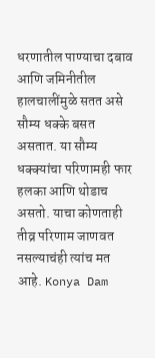धरणातील पाण्याचा दबाव आणि जमिनीतील हालचालींमुळे सतत असे सौम्य धक्के बसत असतात. या सौम्य धक्क्यांचा परिणामही फार हलका आणि थोडाच असतो. याचा कोणताही तीव्र परिणाम जाणवत नसल्याचंही त्यांच मत आहे. Konya Dam